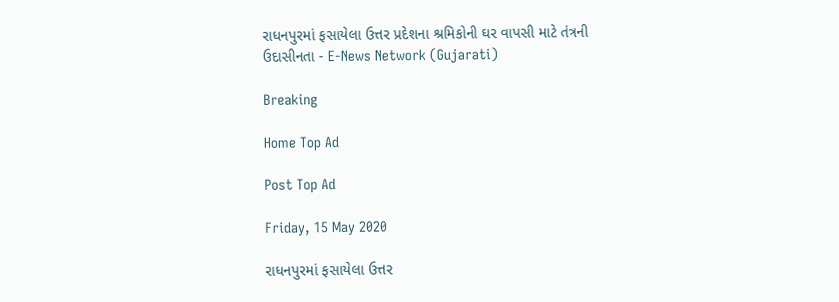રાધનપુરમાં ફસાયેલા ઉત્તર પ્રદેશના શ્રમિકોની ઘર વાપસી માટે તંત્રની ઉદાસીનતા - E-News Network (Gujarati)

Breaking

Home Top Ad

Post Top Ad

Friday, 15 May 2020

રાધનપુરમાં ફસાયેલા ઉત્તર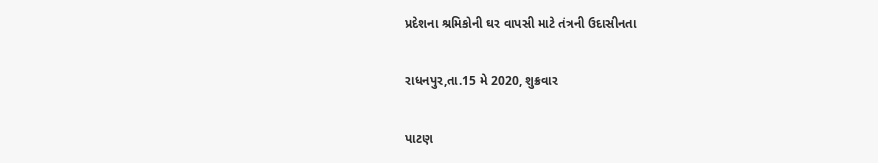પ્રદેશના શ્રમિકોની ઘર વાપસી માટે તંત્રની ઉદાસીનતા

રાધનપુર,તા.15 મે 2020, શુક્રવાર

પાટણ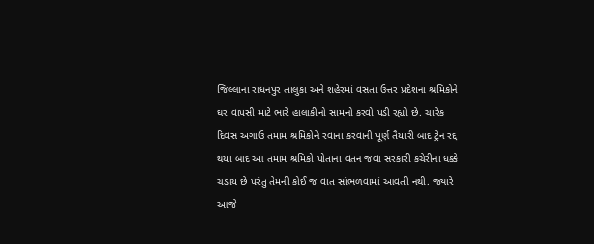જિલ્લાના રાધનપુર તાલુકા અને શહેરમાં વસતા ઉત્તર પ્રદેશના શ્રમિકોને ઘર વાપસી માટે ભારે હાલાકીનો સામનો કરવો પડી રહ્યો છે. ચારેક દિવસ અગાઉ તમામ શ્રમિકોને રવાના કરવાની પૂર્ણ તૈયારી બાદ ટ્રેન રદ્દ થયા બાદ આ તમામ શ્રમિકો પોતાના વતન જવા સરકારી કચેરીના ધક્કે ચડાય છે પરંતુ તેમની કોઈ જ વાત સાંભળવામાં આવતી નથી. જ્યારે આજે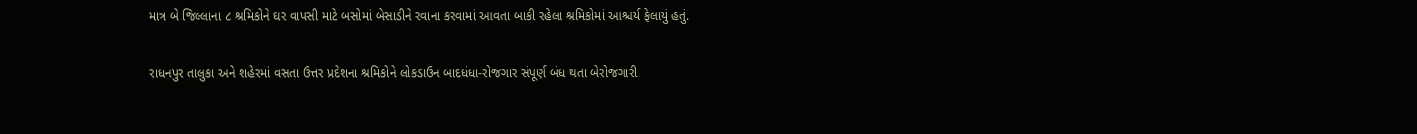માત્ર બે જિલ્લાના ૮ શ્રમિકોને ઘર વાપસી માટે બસોમાં બેસાડીને રવાના કરવામાં આવતા બાકી રહેલા શ્રમિકોમાં આશ્ચર્ય ફેલાયું હતું.

રાધનપુર તાલુકા અને શહેરમાં વસતા ઉત્તર પ્રદેશના શ્રમિકોને લોકડાઉન બાદધંધા-રોજગાર સંપૂર્ણ બંધ થતા બેરોજગારી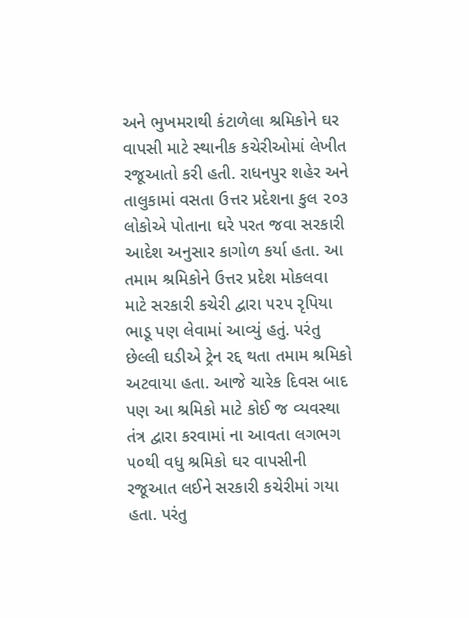અને ભુખમરાથી કંટાળેલા શ્રમિકોને ઘર વાપસી માટે સ્થાનીક કચેરીઓમાં લેખીત રજૂઆતો કરી હતી. રાધનપુર શહેર અને તાલુકામાં વસતા ઉત્તર પ્રદેશના કુલ ૨૦૩ લોકોએ પોતાના ઘરે પરત જવા સરકારી આદેશ અનુસાર કાગોળ કર્યા હતા. આ તમામ શ્રમિકોને ઉત્તર પ્રદેશ મોકલવા માટે સરકારી કચેરી દ્વારા ૫૨૫ રૃપિયા ભાડૂ પણ લેવામાં આવ્યું હતું. પરંતુ છેલ્લી ઘડીએ ટ્રેન રદ્દ થતા તમામ શ્રમિકો અટવાયા હતા. આજે ચારેક દિવસ બાદ પણ આ શ્રમિકો માટે કોઈ જ વ્યવસ્થા તંત્ર દ્વારા કરવામાં ના આવતા લગભગ ૫૦થી વધુ શ્રમિકો ઘર વાપસીની રજૂઆત લઈને સરકારી કચેરીમાં ગયા હતા. પરંતુ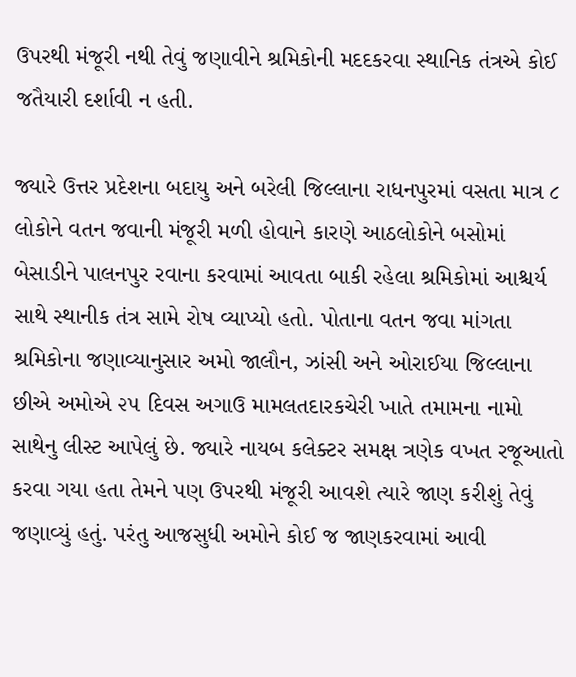ઉપરથી મંજૂરી નથી તેવું જણાવીને શ્રમિકોની મદદકરવા સ્થાનિક તંત્રએ કોઈ જતૈયારી દર્શાવી ન હતી.

જ્યારે ઉત્તર પ્રદેશના બદાયુ અને બરેલી જિલ્લાના રાધનપુરમાં વસતા માત્ર ૮ લોકોને વતન જવાની મંજૂરી મળી હોવાને કારણે આઠલોકોને બસોમાં બેસાડીને પાલનપુર રવાના કરવામાં આવતા બાકી રહેલા શ્રમિકોમાં આશ્ચર્ય સાથે સ્થાનીક તંત્ર સામે રોષ વ્યાપ્યો હતો. પોતાના વતન જવા માંગતા શ્રમિકોના જણાવ્યાનુસાર અમો જાલૌન, ઝાંસી અને ઓરાઈયા જિલ્લાના છીએ અમોએ ૨૫ દિવસ અગાઉ મામલતદારકચેરી ખાતે તમામના નામો સાથેનુ લીસ્ટ આપેલું છે. જ્યારે નાયબ કલેક્ટર સમક્ષ ત્રણેક વખત રજૂઆતો કરવા ગયા હતા તેમને પણ ઉપરથી મંજૂરી આવશે ત્યારે જાણ કરીશું તેવું જણાવ્યું હતું. પરંતુ આજસુધી અમોને કોઈ જ જાણકરવામાં આવી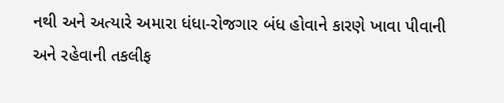નથી અને અત્યારે અમારા ધંધા-રોજગાર બંધ હોવાને કારણે ખાવા પીવાની અને રહેવાની તકલીફ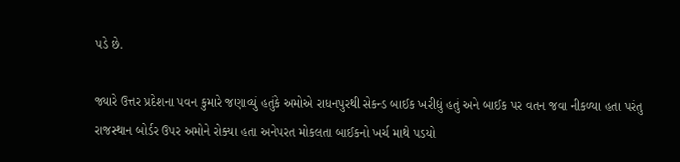પડે છે.

જ્યારે ઉત્તર પ્રદેશના પવન કુમારે જણાવ્યું હતુંકે અમોએ રાધનપુરથી સેકન્ડ બાઈક ખરીદ્યું હતું અને બાઈક પર વતન જવા નીકળ્યા હતા પરંતુ રાજસ્થાન બોર્ડર ઉપર અમોને રોક્યા હતા અનેપરત મોકલતા બાઈકનો ખર્ચ માથે પડયો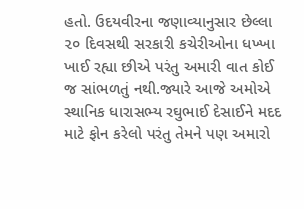હતો. ઉદયવીરના જણાવ્યાનુસાર છેલ્લા ૨૦ દિવસથી સરકારી કચેરીઓના ધખ્ખા ખાઈ રહ્યા છીએ પરંતુ અમારી વાત કોઈ જ સાંભળતું નથી.જ્યારે આજે અમોએ સ્થાનિક ધારાસભ્ય રઘુભાઈ દેસાઈને મદદ માટે ફોન કરેલો પરંતુ તેમને પણ અમારો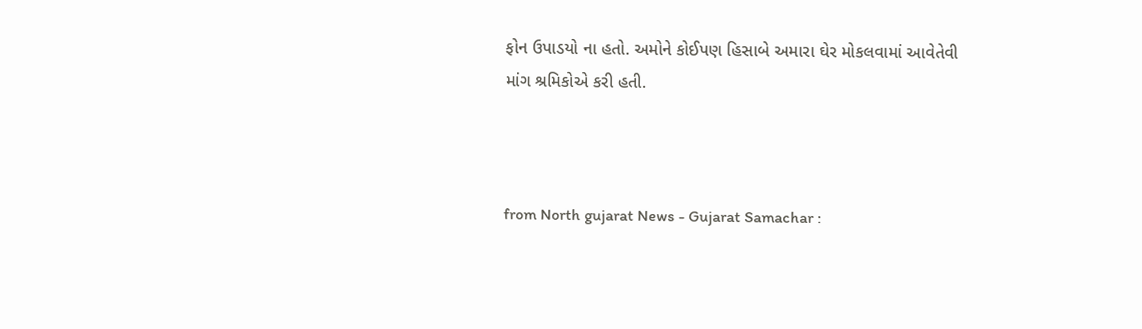ફોન ઉપાડયો ના હતો. અમોને કોઈપણ હિસાબે અમારા ઘેર મોકલવામાં આવેતેવી માંગ શ્રમિકોએ કરી હતી.



from North gujarat News - Gujarat Samachar :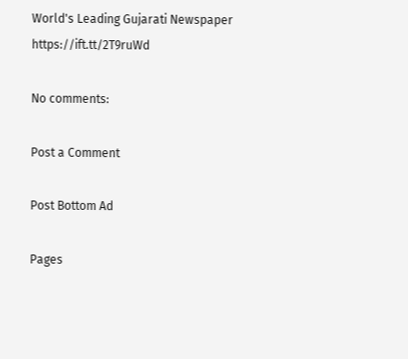World's Leading Gujarati Newspaper https://ift.tt/2T9ruWd

No comments:

Post a Comment

Post Bottom Ad

Pages